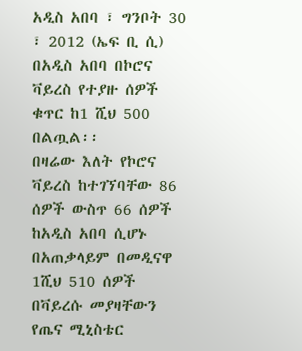አዲስ አበባ ፣ ግንቦት 30 ፣ 2012 (ኤፍ ቢ ሲ) በአዲስ አበባ በኮሮና ቫይረስ የተያዙ ሰዎች ቁጥር ከ1 ሺህ 500 በልጧል፡፡
በዛሬው እለት የኮሮና ቫይረስ ከተገኘባቸው 86 ሰዎች ውስጥ 66 ሰዎች ከአዲስ አበባ ሲሆኑ በአጠቃላይም በመዲናዋ 1ሺህ 510 ሰዎች በቫይረሱ መያዛቸውን የጤና ሚኒስቴር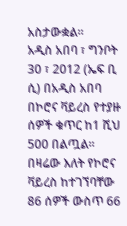አስታውቋል።
አዲስ አበባ ፣ ግንቦት 30 ፣ 2012 (ኤፍ ቢ ሲ) በአዲስ አበባ በኮሮና ቫይረስ የተያዙ ሰዎች ቁጥር ከ1 ሺህ 500 በልጧል፡፡
በዛሬው እለት የኮሮና ቫይረስ ከተገኘባቸው 86 ሰዎች ውስጥ 66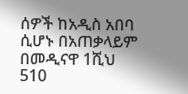ሰዎች ከአዲስ አበባ ሲሆኑ በአጠቃላይም በመዲናዋ 1ሺህ 510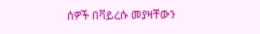ሰዎች በቫይረሱ መያዛቸውን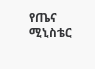የጤና ሚኒስቴር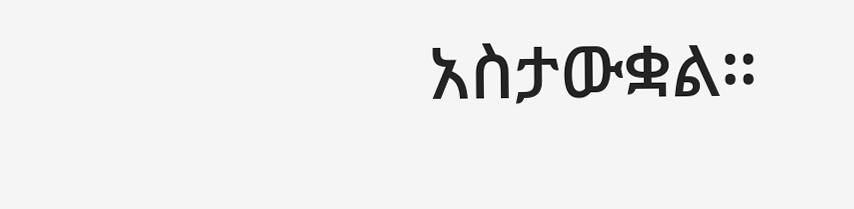አስታውቋል።